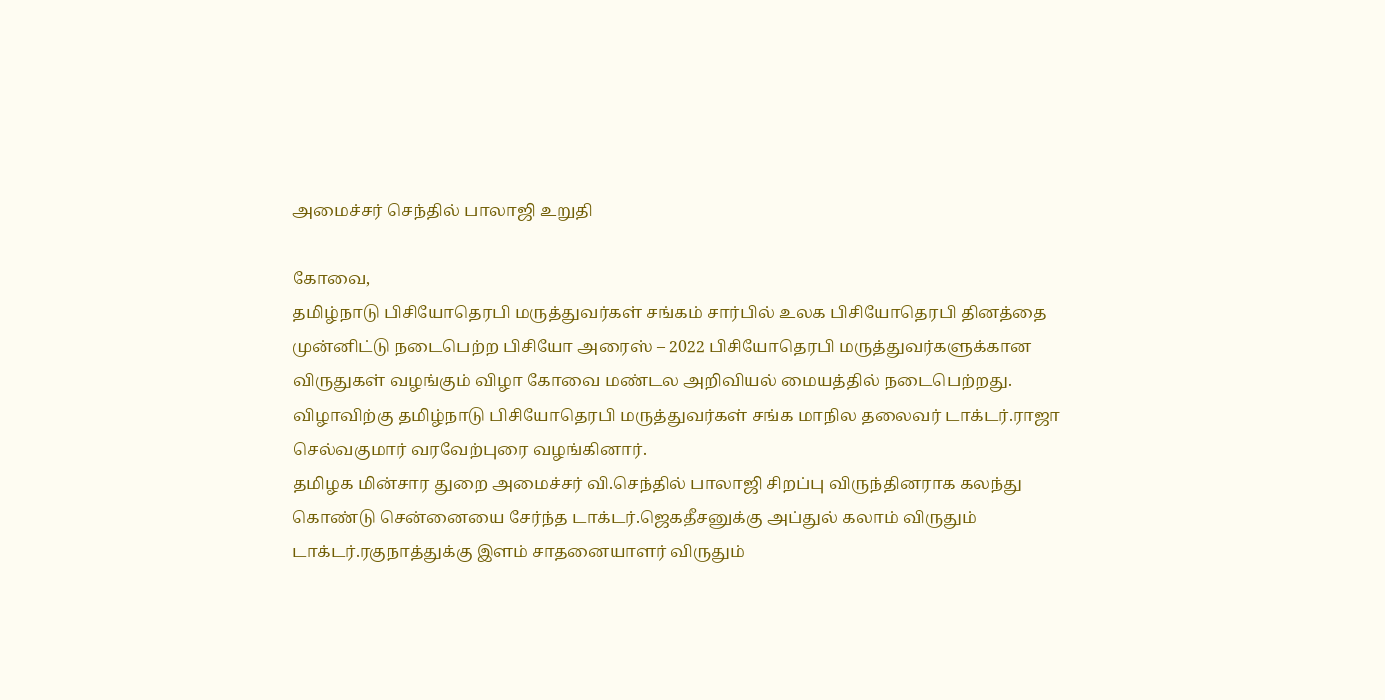அமைச்சர் செந்தில் பாலாஜி உறுதி

கோவை,
தமிழ்நாடு பிசியோதெரபி மருத்துவர்கள் சங்கம் சார்பில் உலக பிசியோதெரபி தினத்தை முன்னிட்டு நடைபெற்ற பிசியோ அரைஸ் – 2022 பிசியோதெரபி மருத்துவர்களுக்கான விருதுகள் வழங்கும் விழா கோவை மண்டல அறிவியல் மையத்தில் நடைபெற்றது. விழாவிற்கு தமிழ்நாடு பிசியோதெரபி மருத்துவர்கள் சங்க மாநில தலைவர் டாக்டர்.ராஜா செல்வகுமார் வரவேற்புரை வழங்கினார்.
தமிழக மின்சார துறை அமைச்சர் வி.செந்தில் பாலாஜி சிறப்பு விருந்தினராக கலந்து கொண்டு சென்னையை சேர்ந்த டாக்டர்.ஜெகதீசனுக்கு அப்துல் கலாம் விருதும் டாக்டர்.ரகுநாத்துக்கு இளம் சாதனையாளர் விருதும்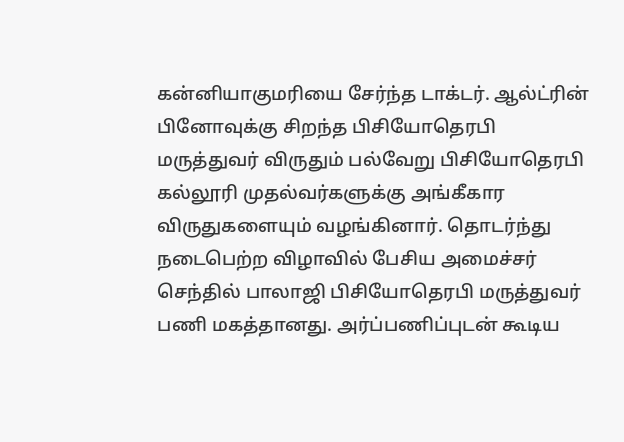கன்னியாகுமரியை சேர்ந்த டாக்டர். ஆல்ட்ரின் பினோவுக்கு சிறந்த பிசியோதெரபி மருத்துவர் விருதும் பல்வேறு பிசியோதெரபி கல்லூரி முதல்வர்களுக்கு அங்கீகார விருதுகளையும் வழங்கினார். தொடர்ந்து நடைபெற்ற விழாவில் பேசிய அமைச்சர் செந்தில் பாலாஜி பிசியோதெரபி மருத்துவர் பணி மகத்தானது. அர்ப்பணிப்புடன் கூடிய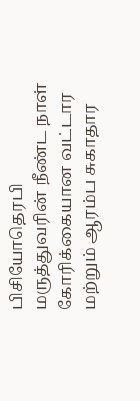பிசியோதெரபி மருத்துவரின் நீண்ட நாள் கோரிக்கையான வட்டார மற்றும் ஆரம்ப சுகாதார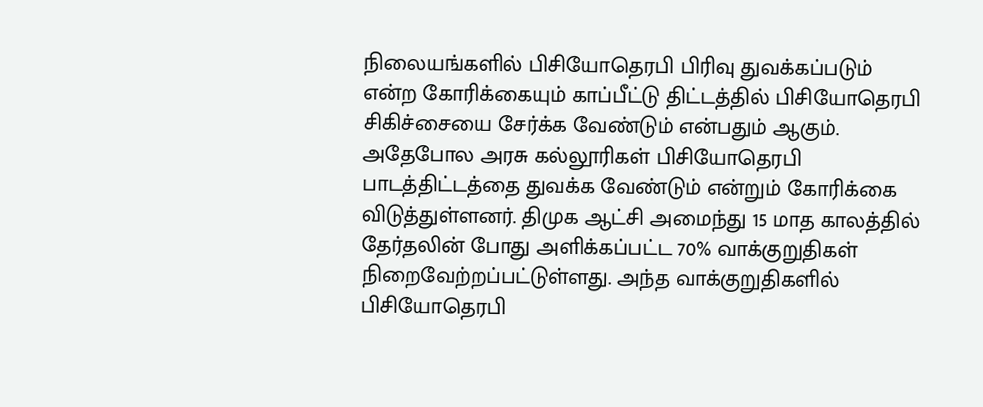நிலையங்களில் பிசியோதெரபி பிரிவு துவக்கப்படும் என்ற கோரிக்கையும் காப்பீட்டு திட்டத்தில் பிசியோதெரபி சிகிச்சையை சேர்க்க வேண்டும் என்பதும் ஆகும். அதேபோல அரசு கல்லூரிகள் பிசியோதெரபி பாடத்திட்டத்தை துவக்க வேண்டும் என்றும் கோரிக்கை விடுத்துள்ளனர். திமுக ஆட்சி அமைந்து 15 மாத காலத்தில் தேர்தலின் போது அளிக்கப்பட்ட 70% வாக்குறுதிகள் நிறைவேற்றப்பட்டுள்ளது. அந்த வாக்குறுதிகளில் பிசியோதெரபி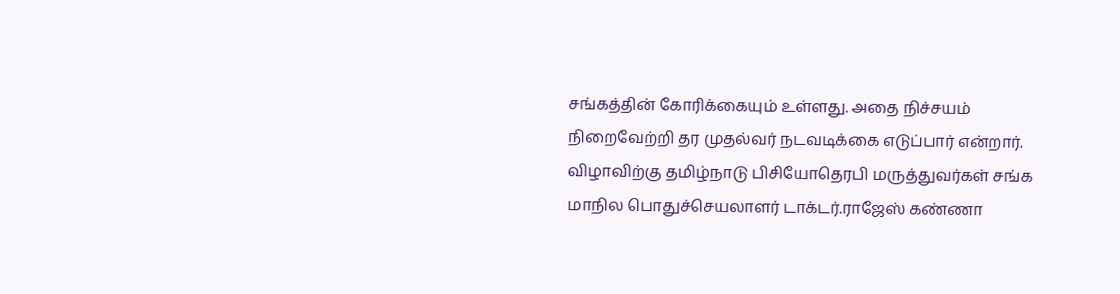சங்கத்தின் கோரிக்கையும் உள்ளது. அதை நிச்சயம் நிறைவேற்றி தர முதல்வர் நடவடிக்கை எடுப்பார் என்றார். விழாவிற்கு தமிழ்நாடு பிசியோதெரபி மருத்துவர்கள் சங்க மாநில பொதுச்செயலாளர் டாக்டர்.ராஜேஸ் கண்ணா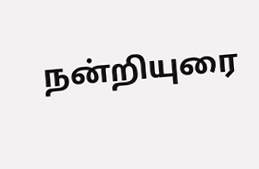நன்றியுரை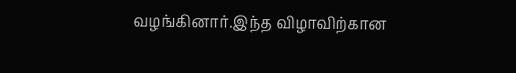வழங்கினார்.இந்த விழாவிற்கான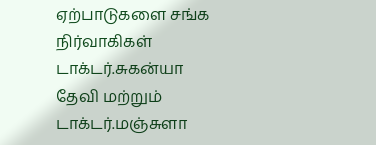ஏற்பாடுகளை சங்க நிர்வாகிகள் டாக்டர்.சுகன்யா தேவி மற்றும் டாக்டர்.மஞ்சுளா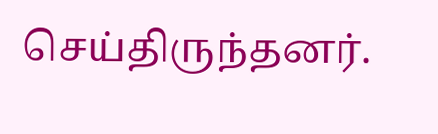செய்திருந்தனர்.